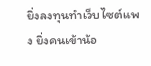ยิ่งลงทุนทำเว็บไซต์แพง ยิ่งคนเข้าน้อ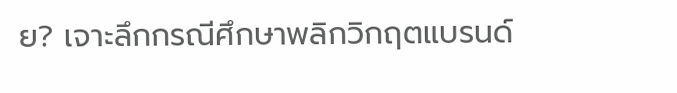ย? เจาะลึกกรณีศึกษาพลิกวิกฤตแบรนด์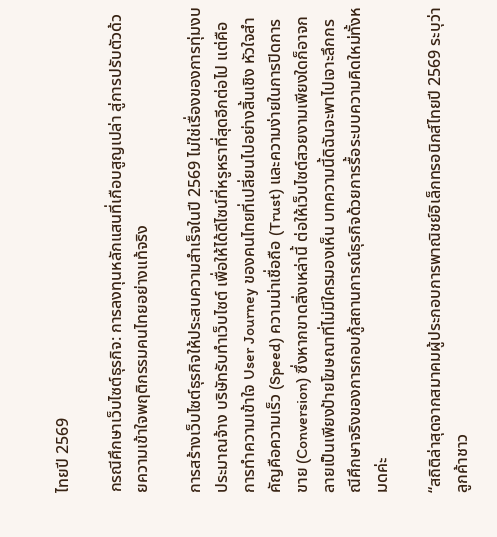ไทยปี 2569

กรณีศึกษาเว็บไซต์ธุรกิจ: การลงทุนหลักแสนที่เกือบสูญเปล่า สู่การปรับตัวด้วยความเข้าใจพฤติกรรมคนไทยอย่างแท้จริง

การสร้างเว็บไซต์ธุรกิจให้ประสบความสำเร็จในปี 2569 ไม่ใช่เรื่องของการทุ่มงบประมาณจ้าง บริษัทรับทำเว็บไซต์ เพื่อให้ได้ดีไซน์ที่หรูหราที่สุดอีกต่อไป แต่คือการทำความเข้าใจ User Journey ของคนไทยที่เปลี่ยนไปอย่างสิ้นเชิง หัวใจสำคัญคือความเร็ว (Speed) ความน่าเชื่อถือ (Trust) และความง่ายในการปิดการขาย (Conversion) ซึ่งหากขาดสิ่งเหล่านี้ ต่อให้เว็บไซต์สวยงามเพียงใดก็อาจกลายเป็นเพียงป้ายโฆษณาที่ไม่มีใครมองเห็น บทความนี้ดิฉันจะพาไปเจาะลึกกรณีศึกษาจริงของการกอบกู้สถานการณ์ธุรกิจด้วยการรื้อระบบความคิดใหม่ทั้งหมดค่ะ

“สถิติล่าสุดจากสมาคมผู้ประกอบการพาณิชย์อิเล็กทรอนิกส์ไทยปี 2569 ระบุว่า ลูกค้าชาว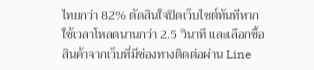ไทยกว่า 82% ตัดสินใจปิดเว็บไซต์ทันทีหากใช้เวลาโหลดนานกว่า 2.5 วินาที และเลือกซื้อสินค้าจากเว็บที่มีช่องทางติดต่อผ่าน Line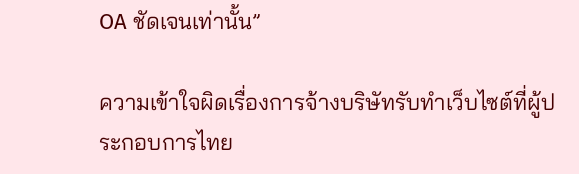OA ชัดเจนเท่านั้น”

ความเข้าใจผิดเรื่องการจ้างบริษัทรับทำเว็บไซต์ที่ผู้ประกอบการไทย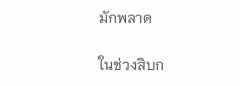มักพลาด

ในช่วงสิบก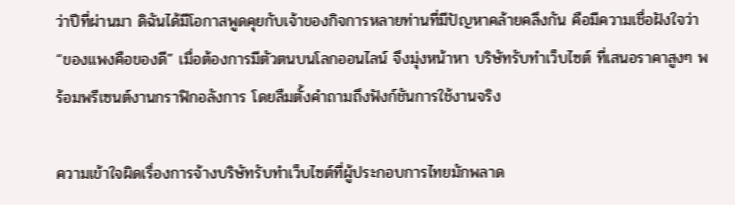ว่าปีที่ผ่านมา ดิฉันได้มีโอกาสพูดคุยกับเจ้าของกิจการหลายท่านที่มีปัญหาคล้ายคลึงกัน คือมีความเชื่อฝังใจว่า “ของแพงคือของดี” เมื่อต้องการมีตัวตนบนโลกออนไลน์ จึงมุ่งหน้าหา บริษัทรับทำเว็บไซต์ ที่เสนอราคาสูงๆ พร้อมพรีเซนต์งานกราฟิกอลังการ โดยลืมตั้งคำถามถึงฟังก์ชันการใช้งานจริง

ความเข้าใจผิดเรื่องการจ้างบริษัทรับทำเว็บไซต์ที่ผู้ประกอบการไทยมักพลาด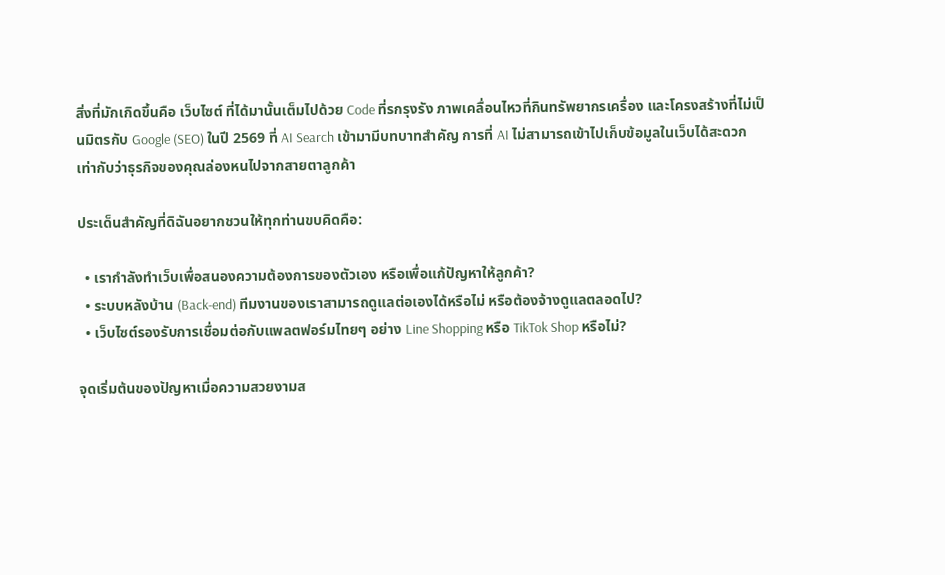สิ่งที่มักเกิดขึ้นคือ เว็บไซต์ ที่ได้มานั้นเต็มไปด้วย Code ที่รกรุงรัง ภาพเคลื่อนไหวที่กินทรัพยากรเครื่อง และโครงสร้างที่ไม่เป็นมิตรกับ Google (SEO) ในปี 2569 ที่ AI Search เข้ามามีบทบาทสำคัญ การที่ AI ไม่สามารถเข้าไปเก็บข้อมูลในเว็บได้สะดวก เท่ากับว่าธุรกิจของคุณล่องหนไปจากสายตาลูกค้า

ประเด็นสำคัญที่ดิฉันอยากชวนให้ทุกท่านขบคิดคือ:

  • เรากำลังทำเว็บเพื่อสนองความต้องการของตัวเอง หรือเพื่อแก้ปัญหาให้ลูกค้า?
  • ระบบหลังบ้าน (Back-end) ทีมงานของเราสามารถดูแลต่อเองได้หรือไม่ หรือต้องจ้างดูแลตลอดไป?
  • เว็บไซต์รองรับการเชื่อมต่อกับแพลตฟอร์มไทยๆ อย่าง Line Shopping หรือ TikTok Shop หรือไม่?

จุดเริ่มต้นของปัญหาเมื่อความสวยงามส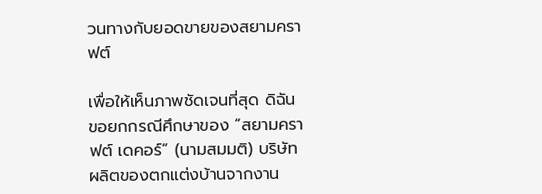วนทางกับยอดขายของสยามคราฟต์

เพื่อให้เห็นภาพชัดเจนที่สุด ดิฉันขอยกกรณีศึกษาของ “สยามคราฟต์ เดคอร์” (นามสมมติ) บริษัท ผลิตของตกแต่งบ้านจากงาน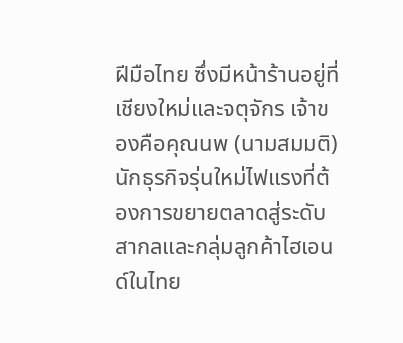ฝีมือไทย ซึ่งมีหน้าร้านอยู่ที่เชียงใหม่และจตุจักร เจ้าของคือคุณนพ (นามสมมติ) นักธุรกิจรุ่นใหม่ไฟแรงที่ต้องการขยายตลาดสู่ระดับสากลและกลุ่มลูกค้าไฮเอนด์ในไทย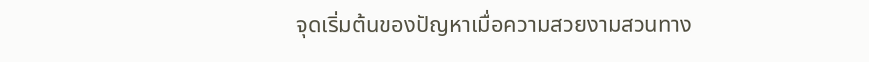จุดเริ่มต้นของปัญหาเมื่อความสวยงามสวนทาง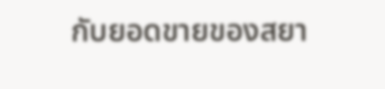กับยอดขายของสยา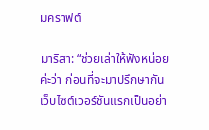มคราฟต์

มาริสา: “ช่วยเล่าให้ฟังหน่อยค่ะว่า ก่อนที่จะมาปรึกษากัน เว็บไซต์เวอร์ชันแรกเป็นอย่า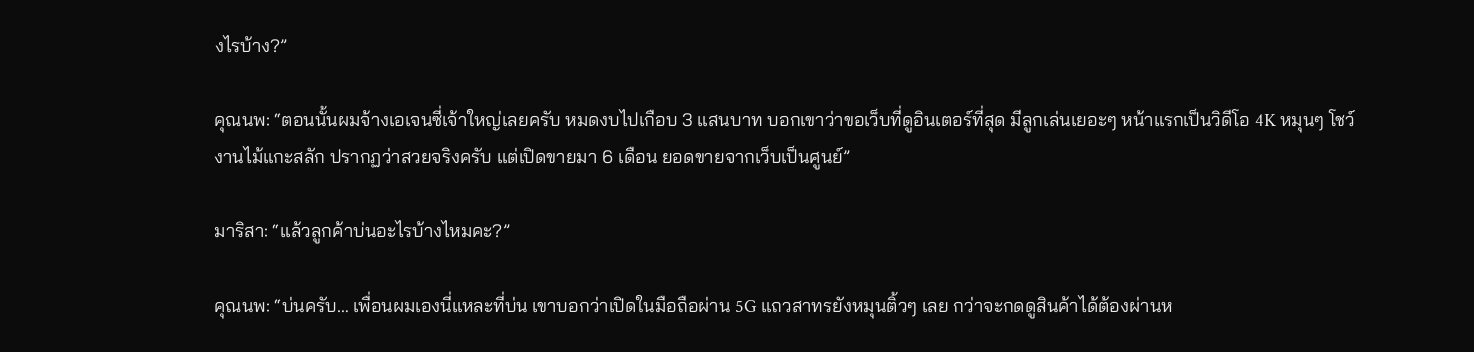งไรบ้าง?”

คุณนพ: “ตอนนั้นผมจ้างเอเจนซี่เจ้าใหญ่เลยครับ หมดงบไปเกือบ 3 แสนบาท บอกเขาว่าขอเว็บที่ดูอินเตอร์ที่สุด มีลูกเล่นเยอะๆ หน้าแรกเป็นวิดีโอ 4K หมุนๆ โชว์งานไม้แกะสลัก ปรากฏว่าสวยจริงครับ แต่เปิดขายมา 6 เดือน ยอดขายจากเว็บเป็นศูนย์”

มาริสา: “แล้วลูกค้าบ่นอะไรบ้างไหมคะ?”

คุณนพ: “บ่นครับ… เพื่อนผมเองนี่แหละที่บ่น เขาบอกว่าเปิดในมือถือผ่าน 5G แถวสาทรยังหมุนติ้วๆ เลย กว่าจะกดดูสินค้าได้ต้องผ่านห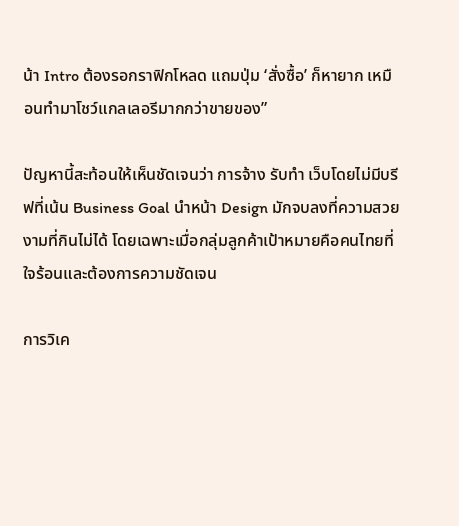น้า Intro ต้องรอกราฟิกโหลด แถมปุ่ม ‘สั่งซื้อ’ ก็หายาก เหมือนทำมาโชว์แกลเลอรีมากกว่าขายของ”

ปัญหานี้สะท้อนให้เห็นชัดเจนว่า การจ้าง รับทำ เว็บโดยไม่มีบรีฟที่เน้น Business Goal นำหน้า Design มักจบลงที่ความสวยงามที่กินไม่ได้ โดยเฉพาะเมื่อกลุ่มลูกค้าเป้าหมายคือคนไทยที่ใจร้อนและต้องการความชัดเจน

การวิเค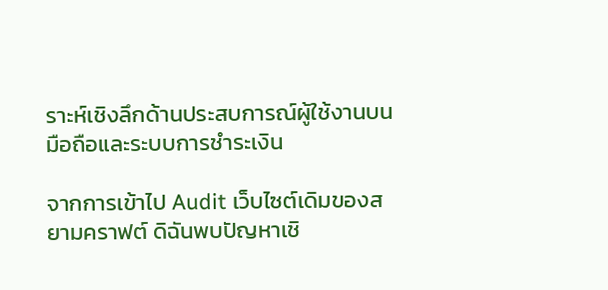ราะห์เชิงลึกด้านประสบการณ์ผู้ใช้งานบนมือถือและระบบการชำระเงิน

จากการเข้าไป Audit เว็บไซต์เดิมของสยามคราฟต์ ดิฉันพบปัญหาเชิ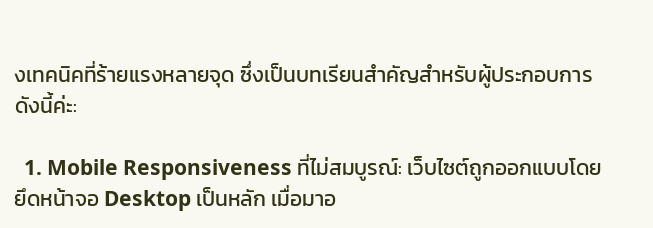งเทคนิคที่ร้ายแรงหลายจุด ซึ่งเป็นบทเรียนสำคัญสำหรับผู้ประกอบการ ดังนี้ค่ะ:

  1. Mobile Responsiveness ที่ไม่สมบูรณ์: เว็บไซต์ถูกออกแบบโดยยึดหน้าจอ Desktop เป็นหลัก เมื่อมาอ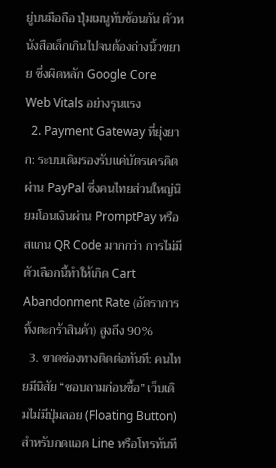ยู่บนมือถือ ปุ่มเมนูทับซ้อนกัน ตัวหนังสือเล็กเกินไปจนต้องถ่างนิ้วขยาย ซึ่งผิดหลัก Google Core Web Vitals อย่างรุนแรง
  2. Payment Gateway ที่ยุ่งยาก: ระบบเดิมรองรับแค่บัตรเครดิตผ่าน PayPal ซึ่งคนไทยส่วนใหญ่นิยมโอนเงินผ่าน PromptPay หรือสแกน QR Code มากกว่า การไม่มีตัวเลือกนี้ทำให้เกิด Cart Abandonment Rate (อัตราการทิ้งตะกร้าสินค้า) สูงถึง 90%
  3. ขาดช่องทางติดต่อทันที: คนไทยมีนิสัย “ชอบถามก่อนซื้อ” เว็บเดิมไม่มีปุ่มลอย (Floating Button) สำหรับกดแอด Line หรือโทรทันที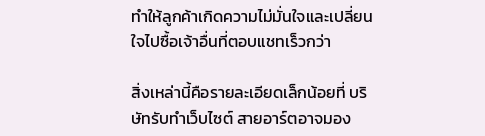ทำให้ลูกค้าเกิดความไม่มั่นใจและเปลี่ยนใจไปซื้อเจ้าอื่นที่ตอบแชทเร็วกว่า

สิ่งเหล่านี้คือรายละเอียดเล็กน้อยที่ บริษัทรับทำเว็บไซต์ สายอาร์ตอาจมอง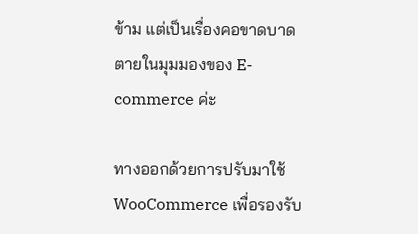ข้าม แต่เป็นเรื่องคอขาดบาดตายในมุมมองของ E-commerce ค่ะ

ทางออกด้วยการปรับมาใช้ WooCommerce เพื่อรองรับ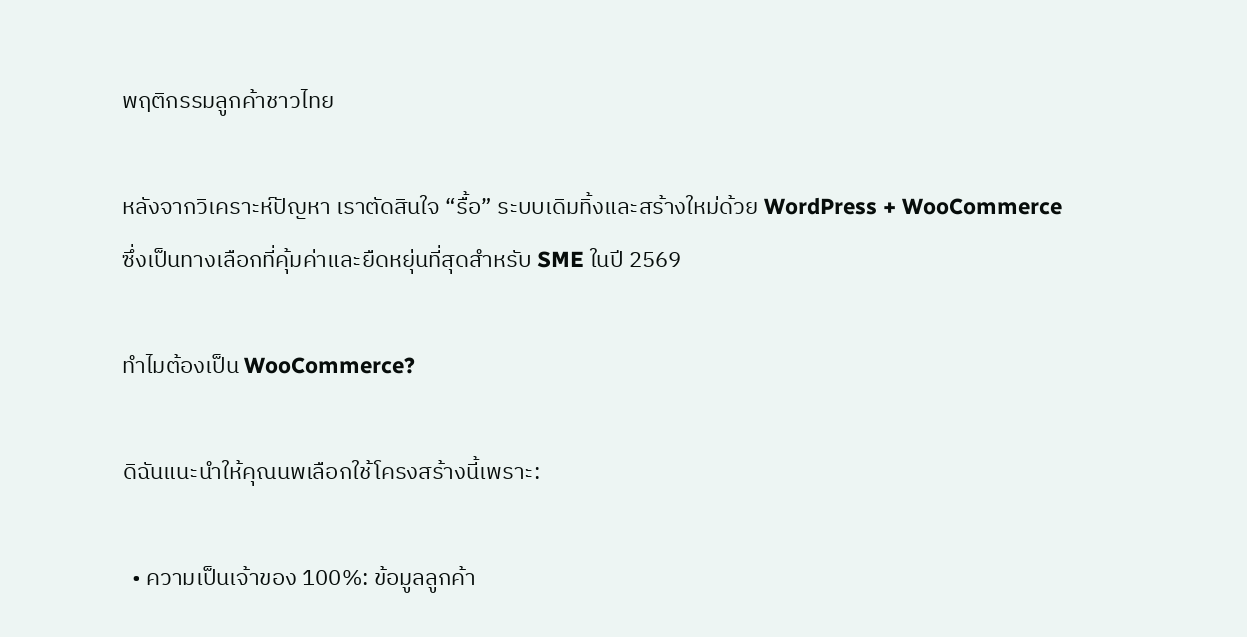พฤติกรรมลูกค้าชาวไทย

หลังจากวิเคราะห์ปัญหา เราตัดสินใจ “รื้อ” ระบบเดิมทิ้งและสร้างใหม่ด้วย WordPress + WooCommerce ซึ่งเป็นทางเลือกที่คุ้มค่าและยืดหยุ่นที่สุดสำหรับ SME ในปี 2569

ทำไมต้องเป็น WooCommerce?

ดิฉันแนะนำให้คุณนพเลือกใช้โครงสร้างนี้เพราะ:

  • ความเป็นเจ้าของ 100%: ข้อมูลลูกค้า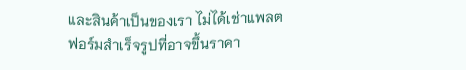และสินค้าเป็นของเรา ไม่ได้เช่าแพลตฟอร์มสำเร็จรูปที่อาจขึ้นราคา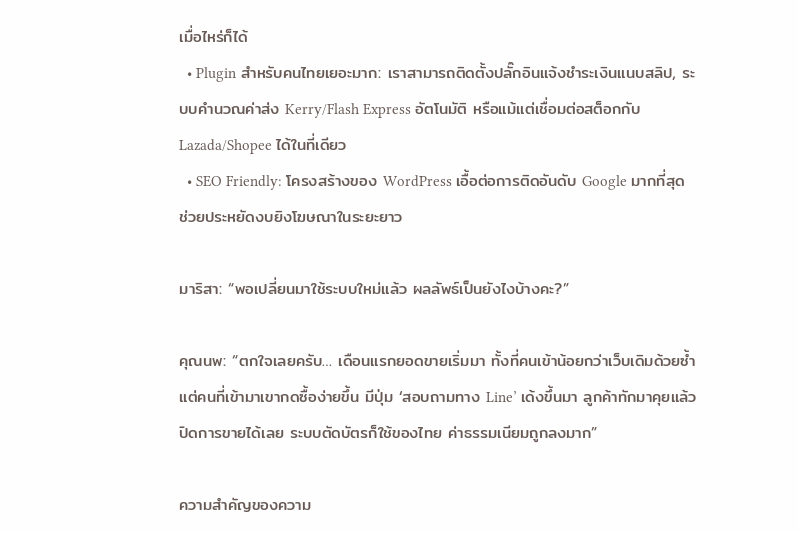เมื่อไหร่ก็ได้
  • Plugin สำหรับคนไทยเยอะมาก: เราสามารถติดตั้งปลั๊กอินแจ้งชำระเงินแนบสลิป, ระบบคำนวณค่าส่ง Kerry/Flash Express อัตโนมัติ หรือแม้แต่เชื่อมต่อสต็อกกับ Lazada/Shopee ได้ในที่เดียว
  • SEO Friendly: โครงสร้างของ WordPress เอื้อต่อการติดอันดับ Google มากที่สุด ช่วยประหยัดงบยิงโฆษณาในระยะยาว

มาริสา: “พอเปลี่ยนมาใช้ระบบใหม่แล้ว ผลลัพธ์เป็นยังไงบ้างคะ?”

คุณนพ: “ตกใจเลยครับ… เดือนแรกยอดขายเริ่มมา ทั้งที่คนเข้าน้อยกว่าเว็บเดิมด้วยซ้ำ แต่คนที่เข้ามาเขากดซื้อง่ายขึ้น มีปุ่ม ‘สอบถามทาง Line’ เด้งขึ้นมา ลูกค้าทักมาคุยแล้วปิดการขายได้เลย ระบบตัดบัตรก็ใช้ของไทย ค่าธรรมเนียมถูกลงมาก”

ความสำคัญของความ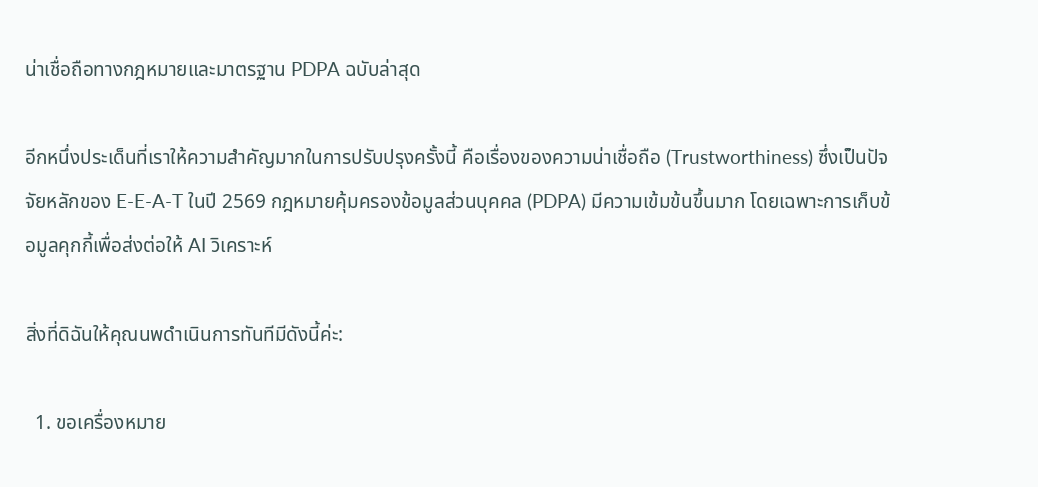น่าเชื่อถือทางกฎหมายและมาตรฐาน PDPA ฉบับล่าสุด

อีกหนึ่งประเด็นที่เราให้ความสำคัญมากในการปรับปรุงครั้งนี้ คือเรื่องของความน่าเชื่อถือ (Trustworthiness) ซึ่งเป็นปัจจัยหลักของ E-E-A-T ในปี 2569 กฎหมายคุ้มครองข้อมูลส่วนบุคคล (PDPA) มีความเข้มข้นขึ้นมาก โดยเฉพาะการเก็บข้อมูลคุกกี้เพื่อส่งต่อให้ AI วิเคราะห์

สิ่งที่ดิฉันให้คุณนพดำเนินการทันทีมีดังนี้ค่ะ:

  1. ขอเครื่องหมาย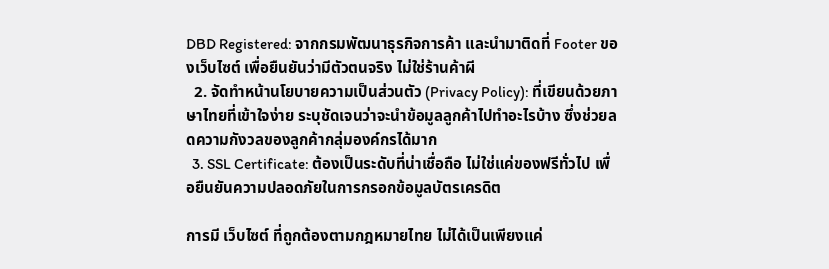DBD Registered: จากกรมพัฒนาธุรกิจการค้า และนำมาติดที่ Footer ของเว็บไซต์ เพื่อยืนยันว่ามีตัวตนจริง ไม่ใช่ร้านค้าผี
  2. จัดทำหน้านโยบายความเป็นส่วนตัว (Privacy Policy): ที่เขียนด้วยภาษาไทยที่เข้าใจง่าย ระบุชัดเจนว่าจะนำข้อมูลลูกค้าไปทำอะไรบ้าง ซึ่งช่วยลดความกังวลของลูกค้ากลุ่มองค์กรได้มาก
  3. SSL Certificate: ต้องเป็นระดับที่น่าเชื่อถือ ไม่ใช่แค่ของฟรีทั่วไป เพื่อยืนยันความปลอดภัยในการกรอกข้อมูลบัตรเครดิต

การมี เว็บไซต์ ที่ถูกต้องตามกฎหมายไทย ไม่ได้เป็นเพียงแค่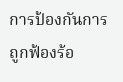การป้องกันการถูกฟ้องร้อ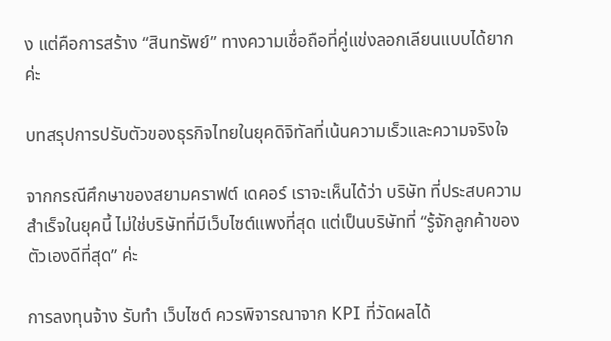ง แต่คือการสร้าง “สินทรัพย์” ทางความเชื่อถือที่คู่แข่งลอกเลียนแบบได้ยากค่ะ

บทสรุปการปรับตัวของธุรกิจไทยในยุคดิจิทัลที่เน้นความเร็วและความจริงใจ

จากกรณีศึกษาของสยามคราฟต์ เดคอร์ เราจะเห็นได้ว่า บริษัท ที่ประสบความสำเร็จในยุคนี้ ไม่ใช่บริษัทที่มีเว็บไซต์แพงที่สุด แต่เป็นบริษัทที่ “รู้จักลูกค้าของตัวเองดีที่สุด” ค่ะ

การลงทุนจ้าง รับทำ เว็บไซต์ ควรพิจารณาจาก KPI ที่วัดผลได้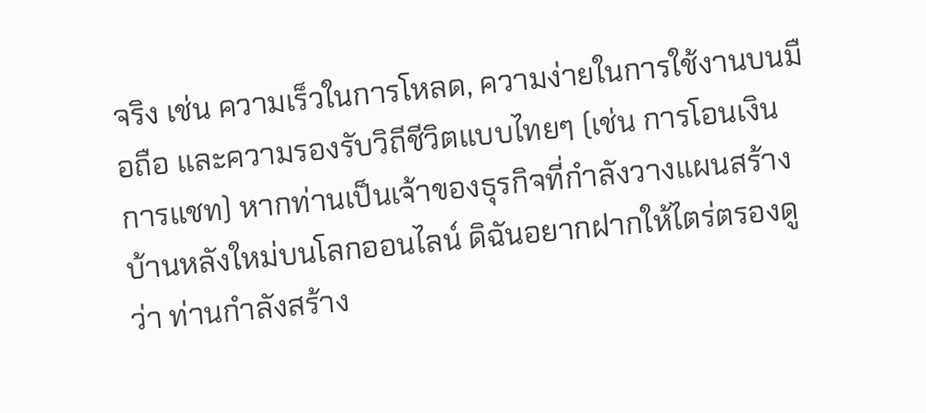จริง เช่น ความเร็วในการโหลด, ความง่ายในการใช้งานบนมือถือ และความรองรับวิถีชีวิตแบบไทยๆ (เช่น การโอนเงิน การแชท) หากท่านเป็นเจ้าของธุรกิจที่กำลังวางแผนสร้างบ้านหลังใหม่บนโลกออนไลน์ ดิฉันอยากฝากให้ไตร่ตรองดูว่า ท่านกำลังสร้าง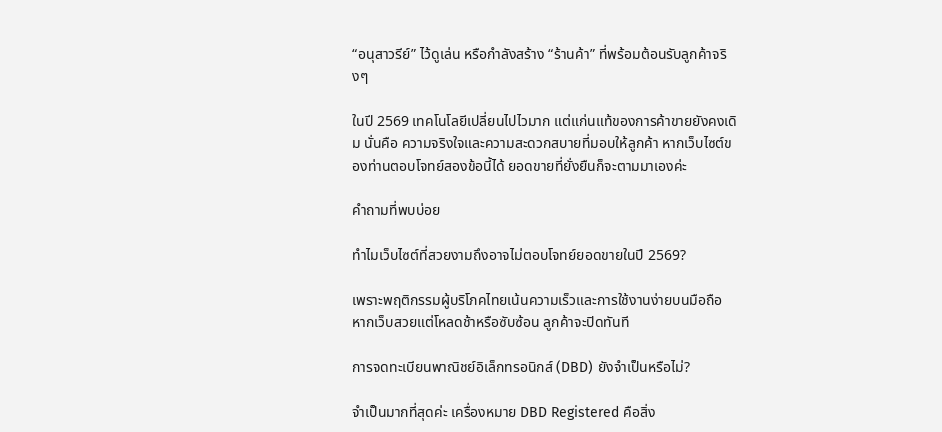“อนุสาวรีย์” ไว้ดูเล่น หรือกำลังสร้าง “ร้านค้า” ที่พร้อมต้อนรับลูกค้าจริงๆ

ในปี 2569 เทคโนโลยีเปลี่ยนไปไวมาก แต่แก่นแท้ของการค้าขายยังคงเดิม นั่นคือ ความจริงใจและความสะดวกสบายที่มอบให้ลูกค้า หากเว็บไซต์ของท่านตอบโจทย์สองข้อนี้ได้ ยอดขายที่ยั่งยืนก็จะตามมาเองค่ะ

คำถามที่พบบ่อย

ทำไมเว็บไซต์ที่สวยงามถึงอาจไม่ตอบโจทย์ยอดขายในปี 2569?

เพราะพฤติกรรมผู้บริโภคไทยเน้นความเร็วและการใช้งานง่ายบนมือถือ หากเว็บสวยแต่โหลดช้าหรือซับซ้อน ลูกค้าจะปิดทันที

การจดทะเบียนพาณิชย์อิเล็กทรอนิกส์ (DBD) ยังจำเป็นหรือไม่?

จำเป็นมากที่สุดค่ะ เครื่องหมาย DBD Registered คือสิ่ง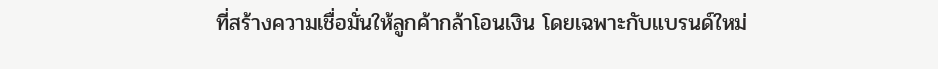ที่สร้างความเชื่อมั่นให้ลูกค้ากล้าโอนเงิน โดยเฉพาะกับแบรนด์ใหม่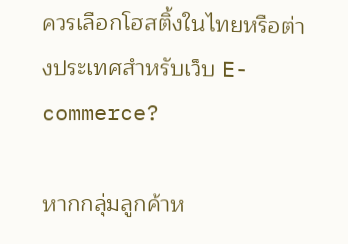ควรเลือกโฮสติ้งในไทยหรือต่างประเทศสำหรับเว็บ E-commerce?

หากกลุ่มลูกค้าห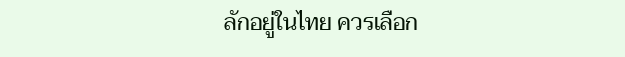ลักอยู่ในไทย ควรเลือก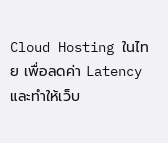Cloud Hosting ในไทย เพื่อลดค่า Latency และทำให้เว็บ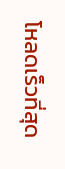โหลดเร็วที่สุด